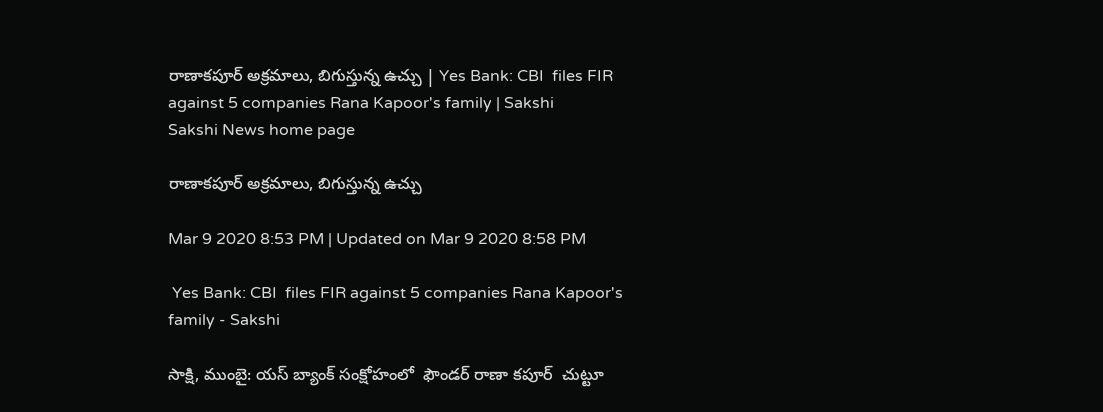రాణాకపూర్‌ అక్రమాలు, బిగుస్తున్న ఉచ్చు | Yes Bank: CBI  files FIR against 5 companies Rana Kapoor's family | Sakshi
Sakshi News home page

రాణాకపూర్‌ అక్రమాలు, బిగుస్తున్న ఉచ్చు

Mar 9 2020 8:53 PM | Updated on Mar 9 2020 8:58 PM

 Yes Bank: CBI  files FIR against 5 companies Rana Kapoor's family - Sakshi

సాక్షి, ముంబై: యస్‌ బ్యాంక్‌ సంక్షోహంలో  ఫౌండర్‌ రాణా కపూర్‌  చుట్టూ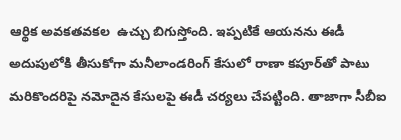ఆర్థిక అవకతవకల  ఉచ్చు బిగుస్తోంది. ఇప్పటికే ఆయనను ఈడీ అదుపులోకి తీసుకోగా మనీలాండరింగ్‌ కేసులో రాణా కపూర్‌తో పాటు మరికొందరిపై నమోదైన కేసులపై ఈడీ చర్యలు చేపట్టింది. తాజాగా సీబీఐ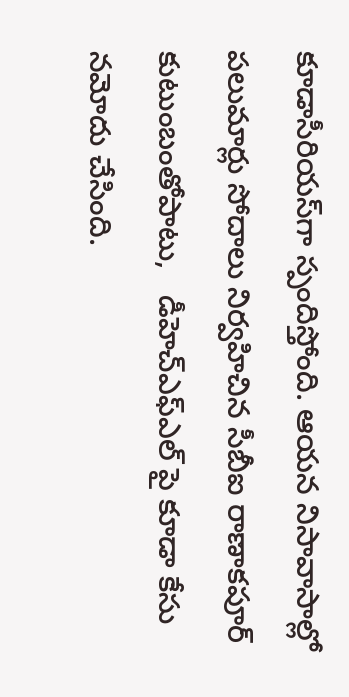కూడాసీరియస్‌గా స్పందిస్తోంది. ఆయన నిసావాసాల్లో పలుమార్లు సోదాలు నిర్వహిచిన సీబీఐ రాణాకపూర్‌ కుటుంబంతోపాటు,   డీహెచ్‌ఎఫ్‌ఎల్‌ పై కూడా కేసు నమోదు చేసింది.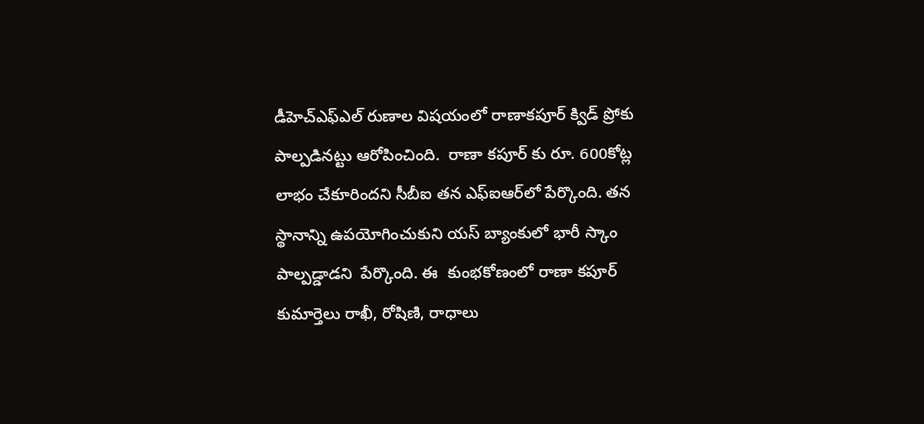డీహెచ్‌ఎఫ్‌ఎల్‌ రుణాల విషయంలో రాణాకపూర్‌ క్విడ్‌ ప్రోకు పాల్పడినట్టు ఆరోపించింది.  రాణా కపూర్‌ కు రూ. 600కోట్ల లాభం చేకూరిందని సీబీఐ తన ఎఫ్‌ఐఆర్‌లో పేర్కొంది. తన స్థానాన్ని ఉపయోగించుకుని యస్‌ బ్యాంకులో భారీ స్కాం పాల్పడ్డాడని  పేర్కొంది. ఈ  కుంభకోణంలో రాణా కపూర్‌ కుమార్తెలు రాఖీ, రోషిణి, రాధాలు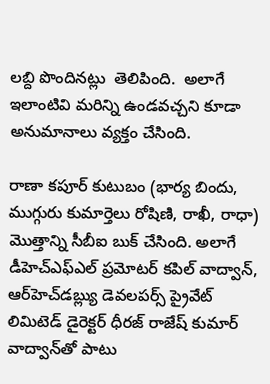లబ్ది పొందినట్లు  తెలిపింది.  అలాగే  ఇలాంటివి మరిన్ని ఉండవచ్చని కూడా అనుమానాలు వ్యక్తం చేసింది.

రాణా కపూర్‌ కుటుబం (భార్య బిందు, ముగ్గురు కుమార్తెలు రోషిణి, రాఖీ, రాధా) మొత్తాన్ని సీబీఐ బుక్‌ చేసింది. అలాగే డీహెచ్‌ఎఫ్‌ఎల్‌ ప్రమోటర్‌ కపిల్‌ వాద్వాన్‌, ఆర్‌హెచ్‌డబ్ల్యు డెవలపర్స్ ప్రైవేట్ లిమిటెడ్ డైరెక్టర్ ధీరజ్ రాజేష్ కుమార్ వాద్వాన్‌తో పాటు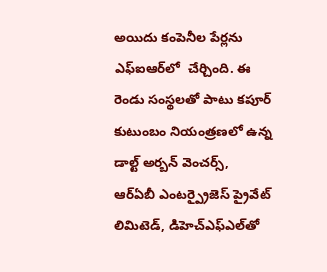అయిదు కంపెనీల పేర్లను ఎఫ్‌ఐఆర్‌లో  చేర్చింది. ఈ రెండు సంస్థలతో పాటు కపూర్ కుటుంబం నియంత్రణలో ఉన్న డాల్ట్‌ అర్బన్ వెంచర్స్, ఆర్‌ఏబీ ఎంటర్ప్రైజెస్ ప్రైవేట్ లిమిటెడ్, డిహెచ్‌ఎఫ్‌ఎల్‌తో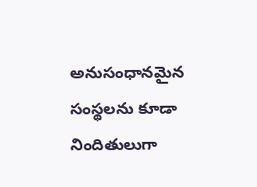అనుసంధానమైన సంస్థలను కూడా నిందితులుగా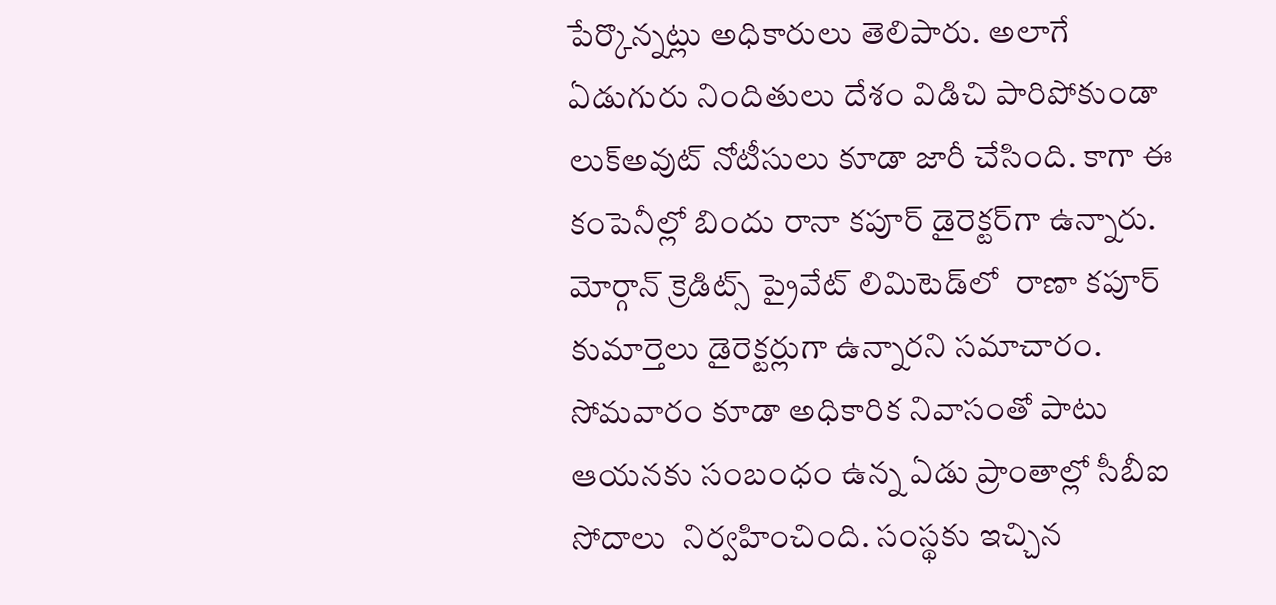పేర్కొన్నట్లు అధికారులు తెలిపారు. అలాగే  ఏడుగురు నిందితులు దేశం విడిచి పారిపోకుండా లుక్‌అవుట్‌ నోటీసులు కూడా జారీ చేసింది. కాగా ఈ కంపెనీల్లో బిందు రానా కపూర్ డైరెక్టర్‌గా ఉన్నారు.  మోర్గాన్ క్రెడిట్స్ ప్రైవేట్ లిమిటెడ్‌లో  రాణా కపూర్ కుమార్తెలు డైరెక్టర్లుగా ఉన్నారని సమాచారం.  సోమవారం కూడా అధికారిక నివాసంతో పాటు ఆయనకు సంబంధం ఉన్న ఏడు ప్రాంతాల్లో సీబీఐ సోదాలు  నిర్వహించింది. సంస్థకు ఇచ్చిన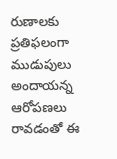రుణాలకు ప్రతిఫలంగా ముడుపులు అందాయన్న ఆరోపణలు రావడంతో ఈ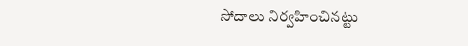సోదాలు నిర్వహించినట్టు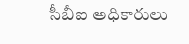సీబీఐ అధికారులు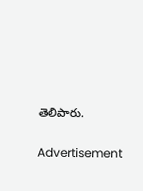తెలిపారు.

Advertisement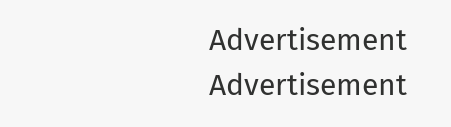Advertisement
Advertisement